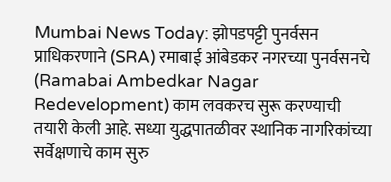Mumbai News Today: झोपडपट्टी पुनर्वसन प्राधिकरणाने (SRA) रमाबाई आंबेडकर नगरच्या पुनर्वसनचे (Ramabai Ambedkar Nagar Redevelopment) काम लवकरच सुरू करण्याची तयारी केली आहे. सध्या युद्धपातळीवर स्थानिक नागरिकांच्या सर्वेक्षणाचे काम सुरु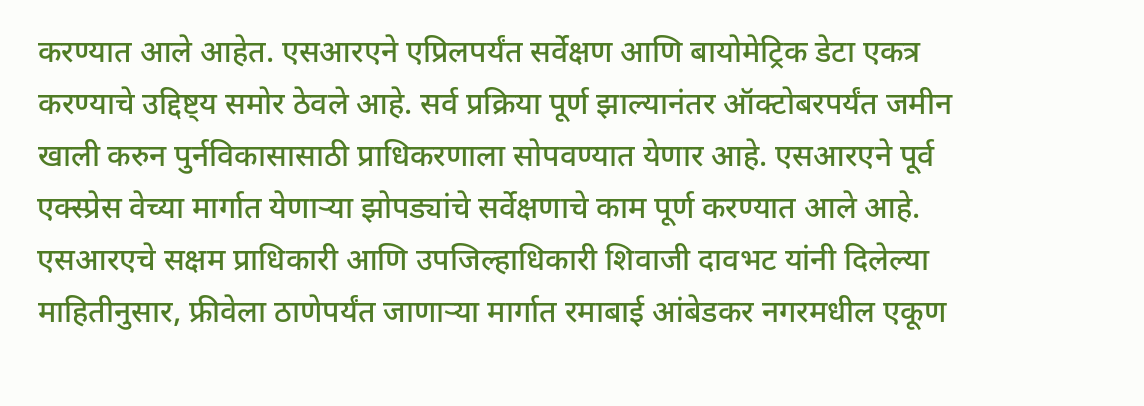करण्यात आले आहेत. एसआरएने एप्रिलपर्यंत सर्वेक्षण आणि बायोमेट्रिक डेटा एकत्र करण्याचे उद्दिष्ट्य समोर ठेवले आहे. सर्व प्रक्रिया पूर्ण झाल्यानंतर ऑक्टोबरपर्यंत जमीन खाली करुन पुर्नविकासासाठी प्राधिकरणाला सोपवण्यात येणार आहे. एसआरएने पूर्व एक्स्प्रेस वेच्या मार्गात येणाऱ्या झोपड्यांचे सर्वेक्षणाचे काम पूर्ण करण्यात आले आहे.
एसआरएचे सक्षम प्राधिकारी आणि उपजिल्हाधिकारी शिवाजी दावभट यांनी दिलेल्या माहितीनुसार, फ्रीवेला ठाणेपर्यंत जाणाऱ्या मार्गात रमाबाई आंबेडकर नगरमधील एकूण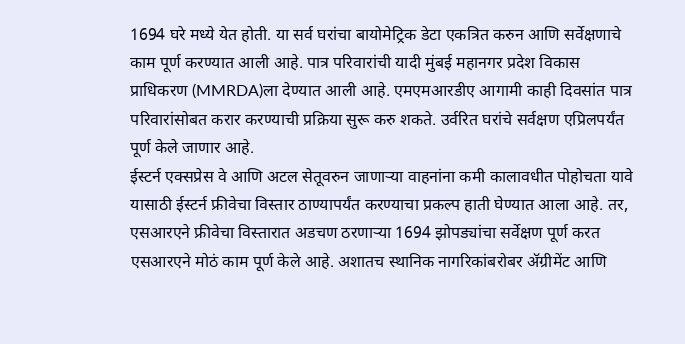1694 घरे मध्ये येत होती. या सर्व घरांचा बायोमेट्रिक डेटा एकत्रित करुन आणि सर्वेक्षणाचे काम पूर्ण करण्यात आली आहे. पात्र परिवारांची यादी मुंबई महानगर प्रदेश विकास प्राधिकरण (MMRDA)ला देण्यात आली आहे. एमएमआरडीए आगामी काही दिवसांत पात्र परिवारांसोबत करार करण्याची प्रक्रिया सुरू करु शकते. उर्वरित घरांचे सर्वक्षण एप्रिलपर्यंत पूर्ण केले जाणार आहे.
ईस्टर्न एक्सप्रेस वे आणि अटल सेतूवरुन जाणाऱ्या वाहनांना कमी कालावधीत पोहोचता यावे यासाठी ईस्टर्न फ्रीवेचा विस्तार ठाण्यापर्यंत करण्याचा प्रकल्प हाती घेण्यात आला आहे. तर, एसआरएने फ्रीवेचा विस्तारात अडचण ठरणाऱ्या 1694 झोपड्यांचा सर्वेक्षण पूर्ण करत एसआरएने मोठं काम पूर्ण केले आहे. अशातच स्थानिक नागरिकांबरोबर ॲग्रीमेंट आणि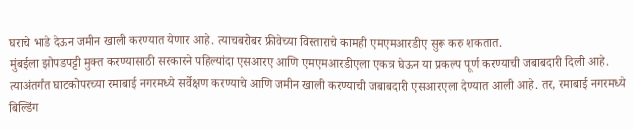घराचे भाडे देऊन जमीन खाली करण्यात येणार आहे. त्याचबरोबर फ्रीवेच्या विस्ताराचे कामही एमएमआरडीए सुरू करु शकतात.
मुंबईला झोपडपट्टी मुक्त करण्यासाठी सरकारने पहिल्यांदा एसआरए आणि एमएमआरडीएला एकत्र घेऊन या प्रकल्प पूर्ण करण्याची जबाबदारी दिली आहे. त्याअंतर्गंत घाटकोपरच्या रमाबाई नगरमध्ये सर्वेक्षण करण्याचे आणि जमीन खाली करण्याची जबाबदारी एसआरएला देण्यात आली आहे. तर, रमाबाई नगरमध्ये बिल्डिंग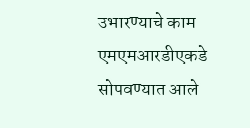उभारण्याचे काम एमएमआरडीएकडे सोपवण्यात आले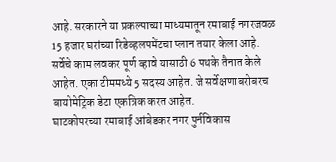आहे. सरकारने या प्रकल्पाच्या माध्यमातून रमाबाई नगरजवळ 15 हजार घरांच्या रिडेव्हलपमेंटचा प्लान तयार केला आहे. सर्वेचे काम लवकर पूर्ण व्हावे यासाठी 6 पथके तैनात केले आहेत. एका टीममध्ये 5 सदस्य आहेत. जे सर्वेक्षणाबरोबरच बायोमेट्रिक डेटा एकत्रिक करत आहेत.
घाटकोपरच्या रमाबाई आंबेडकर नगर पुर्नविकास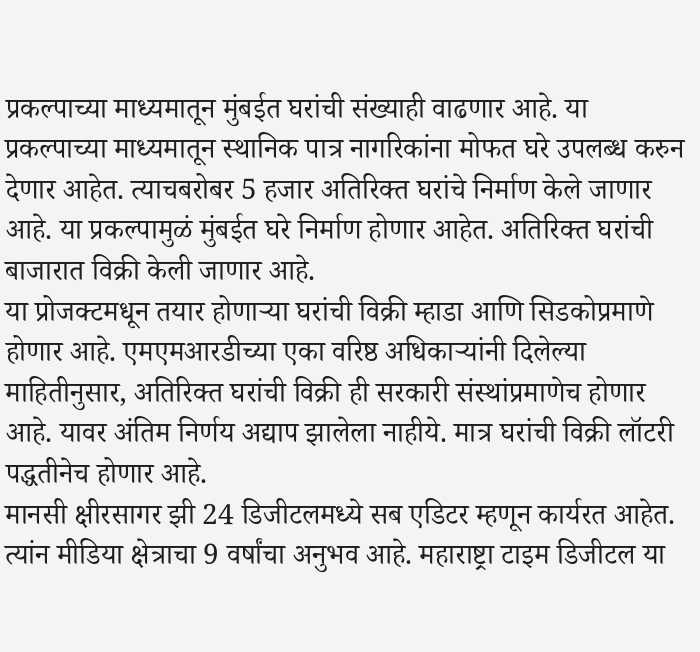प्रकल्पाच्या माध्यमातून मुंबईत घरांची संख्याही वाढणार आहे. या प्रकल्पाच्या माध्यमातून स्थानिक पात्र नागरिकांना मोफत घरे उपलब्ध करुन देणार आहेत. त्याचबरोबर 5 हजार अतिरिक्त घरांचे निर्माण केले जाणार आहे. या प्रकल्पामुळं मुंबईत घरे निर्माण होणार आहेत. अतिरिक्त घरांची बाजारात विक्री केली जाणार आहे.
या प्रोजक्टमधून तयार होणाऱ्या घरांची विक्री म्हाडा आणि सिडकोप्रमाणे होणार आहे. एमएमआरडीच्या एका वरिष्ठ अधिकाऱ्यांनी दिलेल्या माहितीनुसार, अतिरिक्त घरांची विक्री ही सरकारी संस्थांप्रमाणेच होणार आहे. यावर अंतिम निर्णय अद्याप झालेला नाहीये. मात्र घरांची विक्री लॉटरी पद्धतीनेच होणार आहे.
मानसी क्षीरसागर झी 24 डिजीटलमध्ये सब एडिटर म्हणून कार्यरत आहेत. त्यांन मीडिया क्षेत्राचा 9 वर्षांचा अनुभव आहे. महाराष्ट्रा टाइम डिजीटल या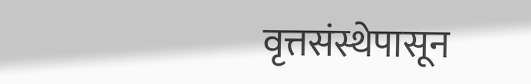वृत्तसंस्थेपासून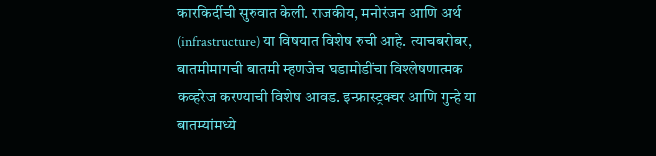कारकिर्दीची सुरुवात केली. राजकीय, मनोरंजन आणि अर्थ (infrastructure) या विषयात विशेष रुची आहे. त्याचबरोबर, बातमीमागची बातमी म्हणजेच घडामोडींचा विश्लेषणात्मक कव्हरेज करण्याची विशेष आवड. इन्फ्रास्ट्रक्चर आणि गुन्हे या बातम्यांमध्ये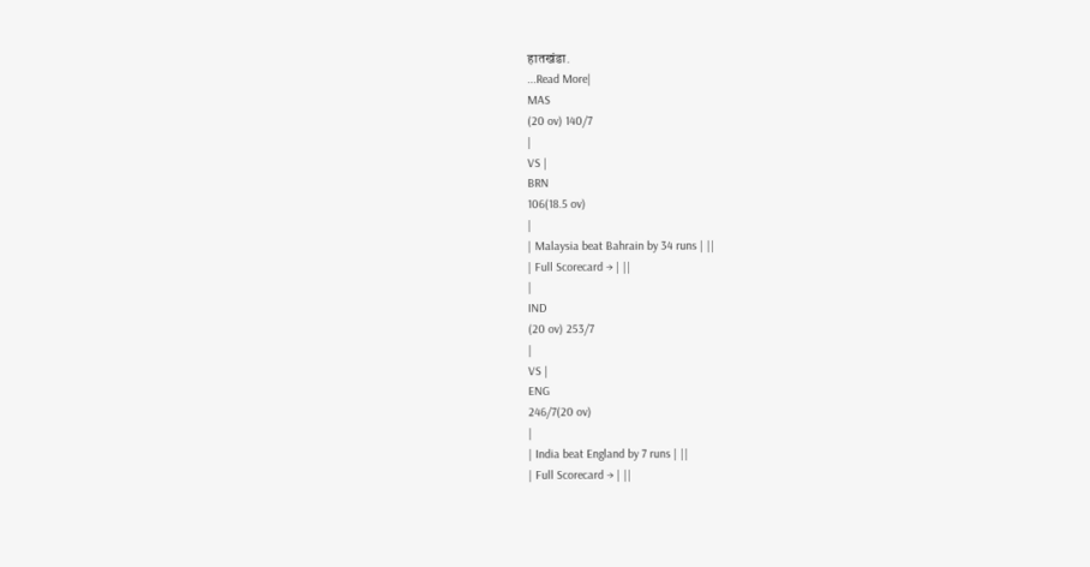हातखंडा.
...Read More|
MAS
(20 ov) 140/7
|
VS |
BRN
106(18.5 ov)
|
| Malaysia beat Bahrain by 34 runs | ||
| Full Scorecard → | ||
|
IND
(20 ov) 253/7
|
VS |
ENG
246/7(20 ov)
|
| India beat England by 7 runs | ||
| Full Scorecard → | ||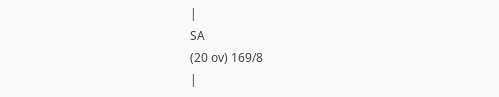|
SA
(20 ov) 169/8
|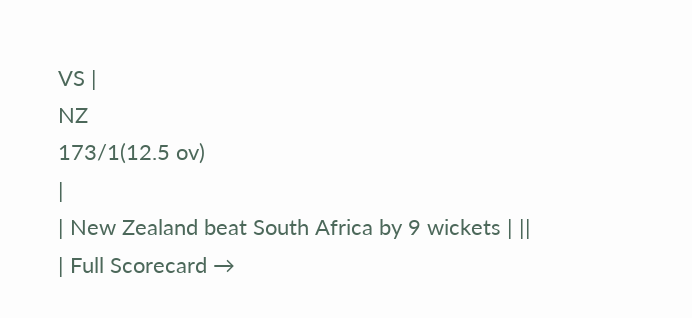VS |
NZ
173/1(12.5 ov)
|
| New Zealand beat South Africa by 9 wickets | ||
| Full Scorecard →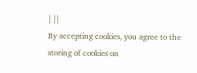| ||
By accepting cookies, you agree to the storing of cookies on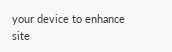your device to enhance site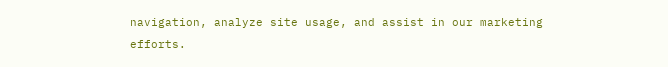navigation, analyze site usage, and assist in our marketing efforts.